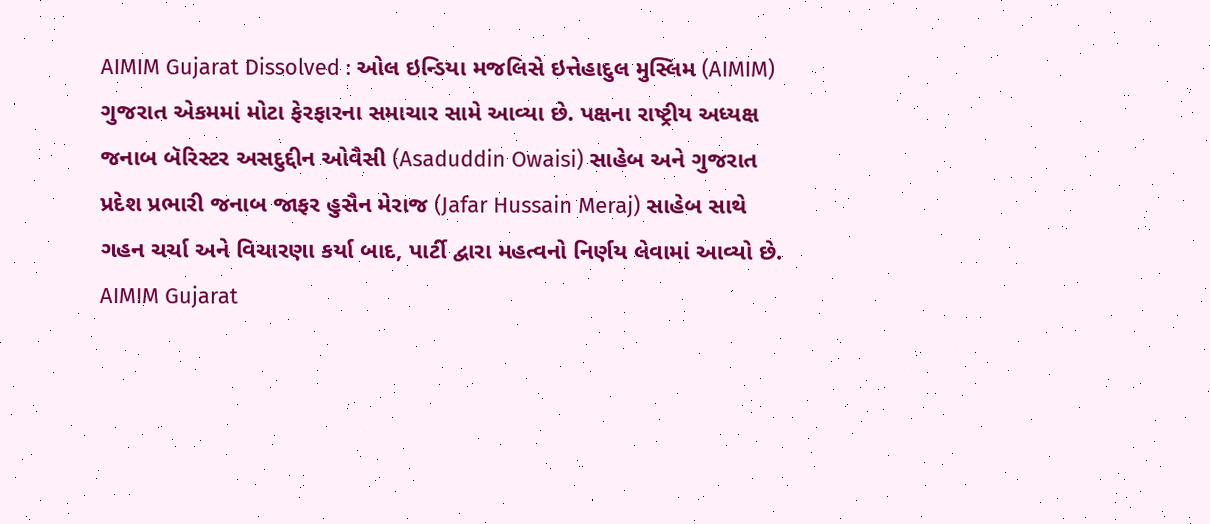AIMIM Gujarat Dissolved : ઓલ ઇન્ડિયા મજલિસે ઇત્તેહાદુલ મુસ્લિમ (AIMIM) ગુજરાત એકમમાં મોટા ફેરફારના સમાચાર સામે આવ્યા છે. પક્ષના રાષ્ટ્રીય અધ્યક્ષ જનાબ બૅરિસ્ટર અસદુદ્દીન ઓવૈસી (Asaduddin Owaisi) સાહેબ અને ગુજરાત પ્રદેશ પ્રભારી જનાબ જાફર હુસૈન મેરાજ (Jafar Hussain Meraj) સાહેબ સાથે ગહન ચર્ચા અને વિચારણા કર્યા બાદ, પાર્ટી દ્વારા મહત્વનો નિર્ણય લેવામાં આવ્યો છે.
AIMIM Gujarat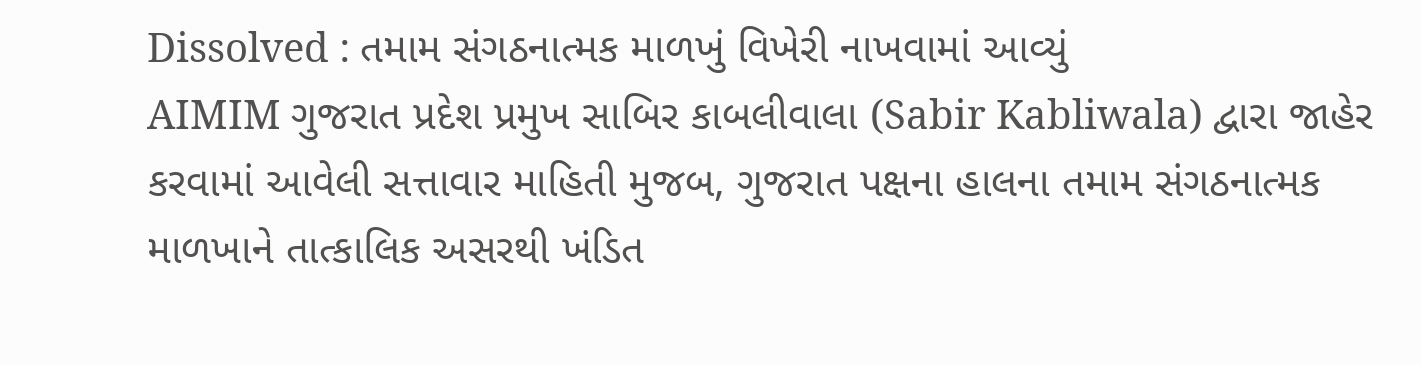Dissolved : તમામ સંગઠનાત્મક માળખું વિખેરી નાખવામાં આવ્યું
AIMIM ગુજરાત પ્રદેશ પ્રમુખ સાબિર કાબલીવાલા (Sabir Kabliwala) દ્વારા જાહેર કરવામાં આવેલી સત્તાવાર માહિતી મુજબ, ગુજરાત પક્ષના હાલના તમામ સંગઠનાત્મક માળખાને તાત્કાલિક અસરથી ખંડિત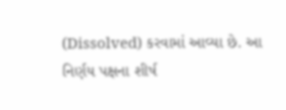(Dissolved) કરવામાં આવ્યા છે. આ નિર્ણય પક્ષના શીર્ષ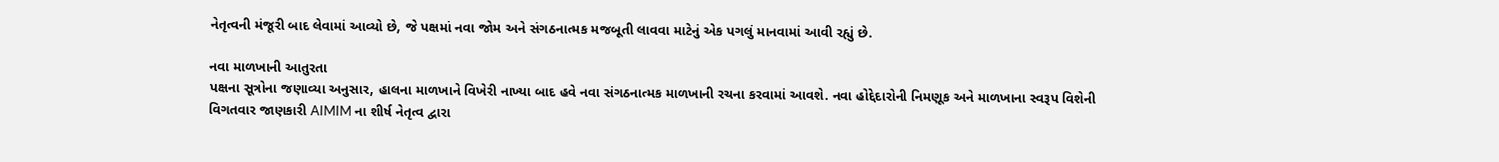નેતૃત્વની મંજૂરી બાદ લેવામાં આવ્યો છે, જે પક્ષમાં નવા જોમ અને સંગઠનાત્મક મજબૂતી લાવવા માટેનું એક પગલું માનવામાં આવી રહ્યું છે.

નવા માળખાની આતુરતા
પક્ષના સૂત્રોના જણાવ્યા અનુસાર, હાલના માળખાને વિખેરી નાખ્યા બાદ હવે નવા સંગઠનાત્મક માળખાની રચના કરવામાં આવશે. નવા હોદ્દેદારોની નિમણૂક અને માળખાના સ્વરૂપ વિશેની વિગતવાર જાણકારી AIMIM ના શીર્ષ નેતૃત્વ દ્વારા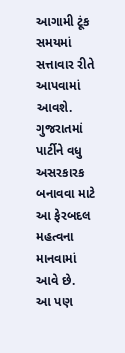આગામી ટૂંક સમયમાં સત્તાવાર રીતે આપવામાં આવશે. ગુજરાતમાં પાર્ટીને વધુ અસરકારક બનાવવા માટે આ ફેરબદલ મહત્વના માનવામાં આવે છે.
આ પણ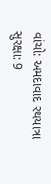વાંચો: અમદાવાદ રથયાત્રા સુરક્ષા: 9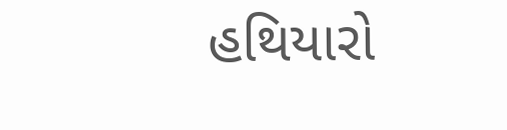હથિયારો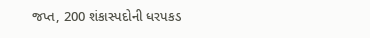જપ્ત, 200 શંકાસ્પદોની ધરપકડ